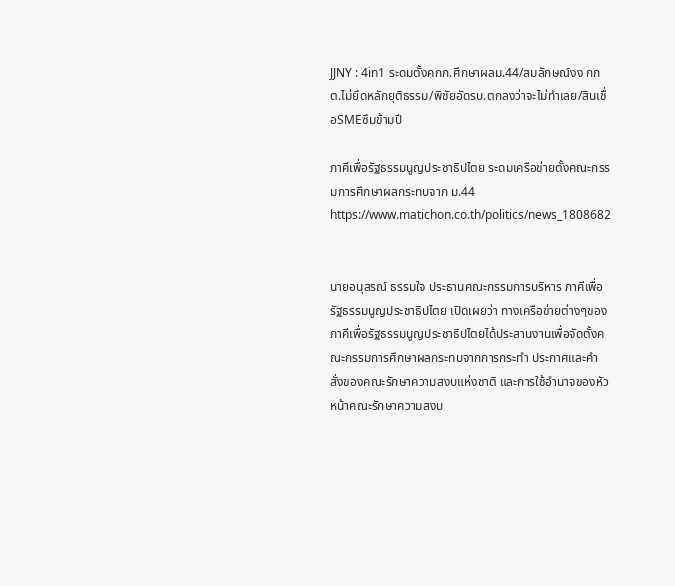JJNY : 4in1 ระดมตั้งคกก.ศึกษาผลม.44/สมลักษณ์งง กกต.ไม่ยึดหลักยุติธรรม/พิชัยอัดรบ.ตกลงว่าจะไม่ทำเลย/สินเชื่อSMEซึมข้ามปี

ภาคีเพื่อรัฐธรรมนูญประชาธิปไตย ระดมเครือข่ายตั้งคณะกรรมการศึกษาผลกระทบจาก ม.44
https://www.matichon.co.th/politics/news_1808682


นายอนุสรณ์ ธรรมใจ ประธานคณะกรรมการบริหาร ภาคีเพื่อรัฐธรรมนูญประชาธิปไตย เปิดเผยว่า ทางเครือข่ายต่างๆของภาคีเพื่อรัฐธรรมนูญประชาธิปไตยได้ประสานงานเพื่อจัดตั้งคณะกรรมการศึกษาผลกระทบจากการกระทำ ประกาศและคำสั่งของคณะรักษาความสงบแห่งชาติ และการใช้อำนาจของหัวหน้าคณะรักษาความสงบ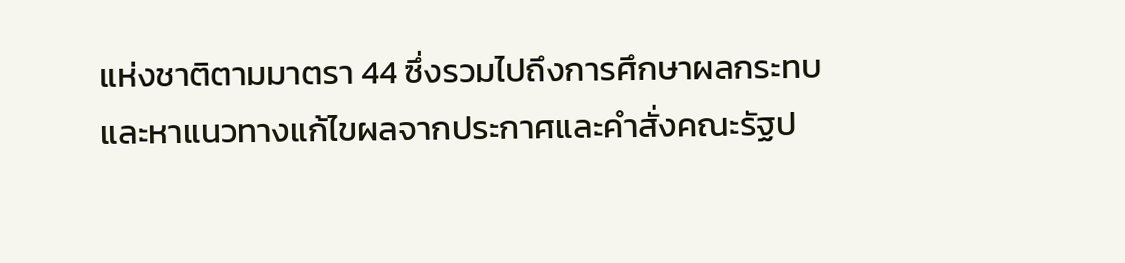แห่งชาติตามมาตรา 44 ซึ่งรวมไปถึงการศึกษาผลกระทบและหาแนวทางแก้ไขผลจากประกาศและคำสั่งคณะรัฐป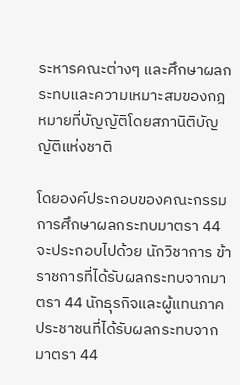ระหารคณะต่างๆ และศึกษาผลกระทบและความเหมาะสมของกฎหมายที่บัญญัติโดยสภานิติบัญญัติแห่งชาติ

โดยองค์ประกอบของคณะกรรมการศึกษาผลกระทบมาตรา 44 จะประกอบไปด้วย นักวิชาการ ข้าราชการที่ได้รับผลกระทบจากมาตรา 44 นักธุรกิจและผู้แทนภาคประชาชนที่ได้รับผลกระทบจากมาตรา 44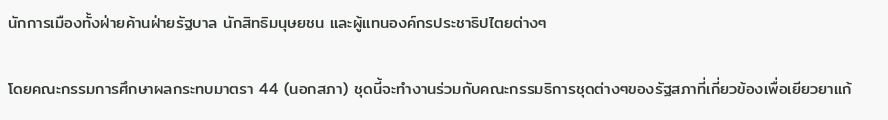นักการเมืองทั้งฝ่ายค้านฝ่ายรัฐบาล นักสิทธิมนุษยชน และผู้แทนองค์กรประชาธิปไตยต่างๆ

โดยคณะกรรมการศึกษาผลกระทบมาตรา 44 (นอกสภา) ชุดนี้จะทำงานร่วมกับคณะกรรมธิการชุดต่างๆของรัฐสภาที่เกี่ยวข้องเพื่อเยียวยาแก้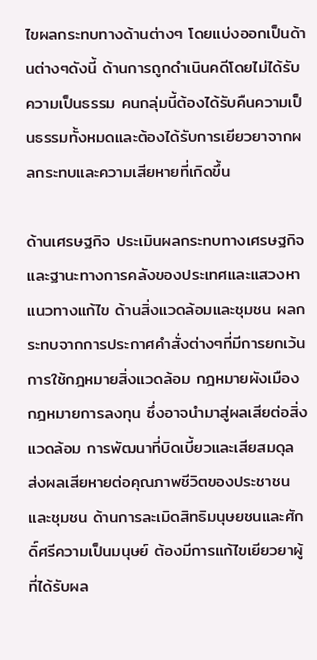ไขผลกระทบทางด้านต่างๆ โดยแบ่งออกเป็นด้านต่างๆดังนี้ ด้านการถูกดำเนินคดีโดยไม่ได้รับความเป็นธรรม คนกลุ่มนี้ต้องได้รับคืนความเป็นธรรมทั้งหมดและต้องได้รับการเยียวยาจากผลกระทบและความเสียหายที่เกิดขึ้น

ด้านเศรษฐกิจ ประเมินผลกระทบทางเศรษฐกิจและฐานะทางการคลังของประเทศและแสวงหาแนวทางแก้ไข ด้านสิ่งแวดล้อมและชุมชน ผลกระทบจากการประกาศคำสั่งต่างๆที่มีการยกเว้นการใช้กฎหมายสิ่งแวดล้อม กฎหมายผังเมือง กฎหมายการลงทุน ซึ่งอาจนำมาสู่ผลเสียต่อสิ่งแวดล้อม การพัฒนาที่บิดเบี้ยวและเสียสมดุล ส่งผลเสียหายต่อคุณภาพชีวิตของประชาชนและชุมชน ด้านการละเมิดสิทธิมนุษยชนและศักดิ์ศรีความเป็นมนุษย์ ต้องมีการแก้ไขเยียวยาผู้ที่ได้รับผล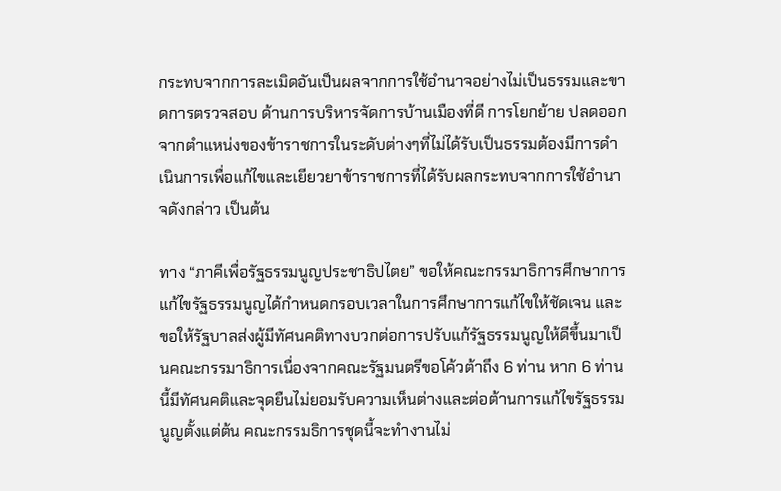กระทบจากการละเมิดอันเป็นผลจากการใช้อำนาจอย่างไม่เป็นธรรมและขาดการตรวจสอบ ด้านการบริหารจัดการบ้านเมืองที่ดี การโยกย้าย ปลดออกจากตำแหน่งของข้าราชการในระดับต่างๆที่ไม่ได้รับเป็นธรรมต้องมีการดำเนินการเพื่อแก้ไขและเยียวยาข้าราชการที่ได้รับผลกระทบจากการใช้อำนาจดังกล่าว เป็นต้น

ทาง “ภาคีเพื่อรัฐธรรมนูญประชาธิปไตย” ขอให้คณะกรรมาธิการศึกษาการแก้ไขรัฐธรรมนูญได้กำหนดกรอบเวลาในการศึกษาการแก้ไขให้ชัดเจน และ ขอให้รัฐบาลส่งผู้มีทัศนคติทางบวกต่อการปรับแก้รัฐธรรมนูญให้ดีขึ้นมาเป็นคณะกรรมาธิการเนื่องจากคณะรัฐมนตรีขอโค้วต้าถึง 6 ท่าน หาก 6 ท่านนี้มีทัศนคติและจุดยืนไม่ยอมรับความเห็นต่างและต่อต้านการแก้ไขรัฐธรรมนูญตั้งแต่ต้น คณะกรรมธิการชุดนี้จะทำงานไม่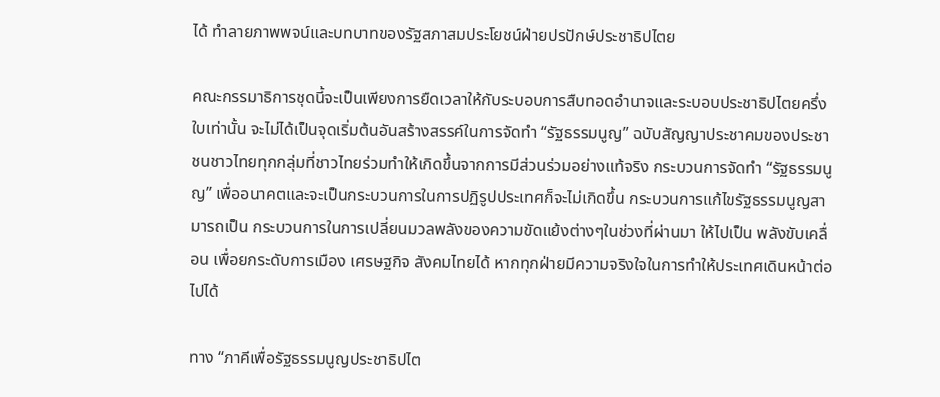ได้ ทำลายภาพพจน์และบทบาทของรัฐสภาสมประโยชน์ฝ่ายปรปักษ์ประชาธิปไตย

คณะกรรมาธิการชุดนี้จะเป็นเพียงการยืดเวลาให้กับระบอบการสืบทอดอำนาจและระบอบประชาธิปไตยครึ่งใบเท่านั้น จะไม่ได้เป็นจุดเริ่มต้นอันสร้างสรรค์ในการจัดทำ “รัฐธรรมนูญ” ฉบับสัญญาประชาคมของประชาชนชาวไทยทุกกลุ่มที่ชาวไทยร่วมทำให้เกิดขึ้นจากการมีส่วนร่วมอย่างแท้จริง กระบวนการจัดทำ “รัฐธรรมนูญ” เพื่ออนาคตและจะเป็นกระบวนการในการปฏิรูปประเทศก็จะไม่เกิดขึ้น กระบวนการแก้ไขรัฐธรรมนูญสามารถเป็น กระบวนการในการเปลี่ยนมวลพลังของความขัดแย้งต่างๆในช่วงที่ผ่านมา ให้ไปเป็น พลังขับเคลื่อน เพื่อยกระดับการเมือง เศรษฐกิจ สังคมไทยได้ หากทุกฝ่ายมีความจริงใจในการทำให้ประเทศเดินหน้าต่อไปได้

ทาง “ภาคีเพื่อรัฐธรรมนูญประชาธิปไต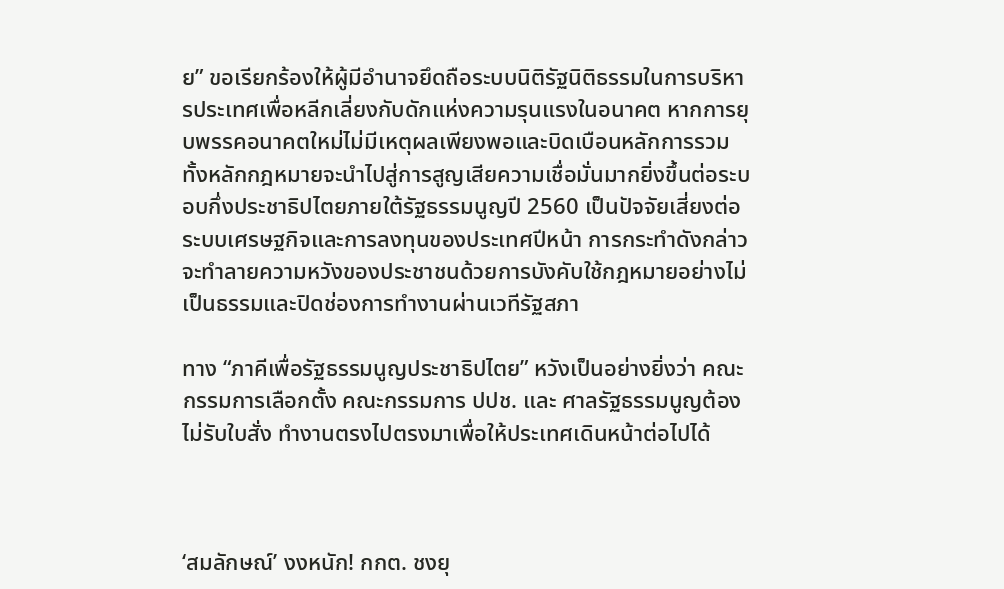ย” ขอเรียกร้องให้ผู้มีอำนาจยึดถือระบบนิติรัฐนิติธรรมในการบริหารประเทศเพื่อหลีกเลี่ยงกับดักแห่งความรุนแรงในอนาคต หากการยุบพรรคอนาคตใหม่ไม่มีเหตุผลเพียงพอและบิดเบือนหลักการรวมทั้งหลักกฎหมายจะนำไปสู่การสูญเสียความเชื่อมั่นมากยิ่งขึ้นต่อระบอบกึ่งประชาธิปไตยภายใต้รัฐธรรมนูญปี 2560 เป็นปัจจัยเสี่ยงต่อระบบเศรษฐกิจและการลงทุนของประเทศปีหน้า การกระทำดังกล่าวจะทำลายความหวังของประชาชนด้วยการบังคับใช้กฎหมายอย่างไม่เป็นธรรมและปิดช่องการทำงานผ่านเวทีรัฐสภา

ทาง “ภาคีเพื่อรัฐธรรมนูญประชาธิปไตย” หวังเป็นอย่างยิ่งว่า คณะกรรมการเลือกตั้ง คณะกรรมการ ปปช. และ ศาลรัฐธรรมนูญต้องไม่รับใบสั่ง ทำงานตรงไปตรงมาเพื่อให้ประเทศเดินหน้าต่อไปได้



‘สมลักษณ์’ งงหนัก! กกต. ชงยุ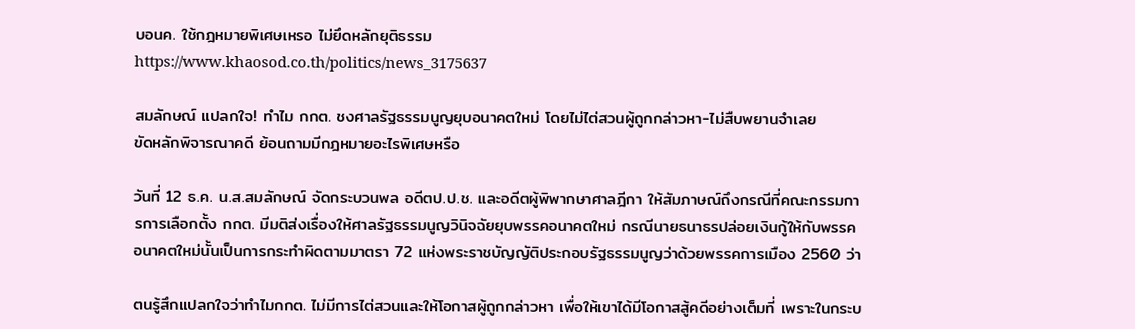บอนค. ใช้กฎหมายพิเศษเหรอ ไม่ยึดหลักยุติธรรม
https://www.khaosod.co.th/politics/news_3175637

สมลักษณ์ แปลกใจ! ทำไม กกต. ชงศาลรัฐธรรมนูญยุบอนาคตใหม่ โดยไม่ไต่สวนผู้ถูกกล่าวหา-ไม่สืบพยานจำเลย
ขัดหลักพิจารณาคดี ย้อนถามมีกฎหมายอะไรพิเศษหรือ

วันที่ 12 ธ.ค. น.ส.สมลักษณ์ จัดกระบวนพล อดีตป.ป.ช. และอดีตผู้พิพากษาศาลฎีกา ให้สัมภาษณ์ถึงกรณีที่คณะกรรมการการเลือกตั้ง กกต. มีมติส่งเรื่องให้ศาลรัฐธรรมนูญวินิจฉัยยุบพรรคอนาคตใหม่ กรณีนายธนาธรปล่อยเงินกู้ให้กับพรรคอนาคตใหม่นั้นเป็นการกระทำผิดตามมาตรา 72 แห่งพระราชบัญญัติประกอบรัฐธรรมนูญว่าด้วยพรรคการเมือง 2560 ว่า

ตนรู้สึกแปลกใจว่าทำไมกกต. ไม่มีการไต่สวนและให้โอกาสผู้ถูกกล่าวหา เพื่อให้เขาได้มีโอกาสสู้คดีอย่างเต็มที่ เพราะในกระบ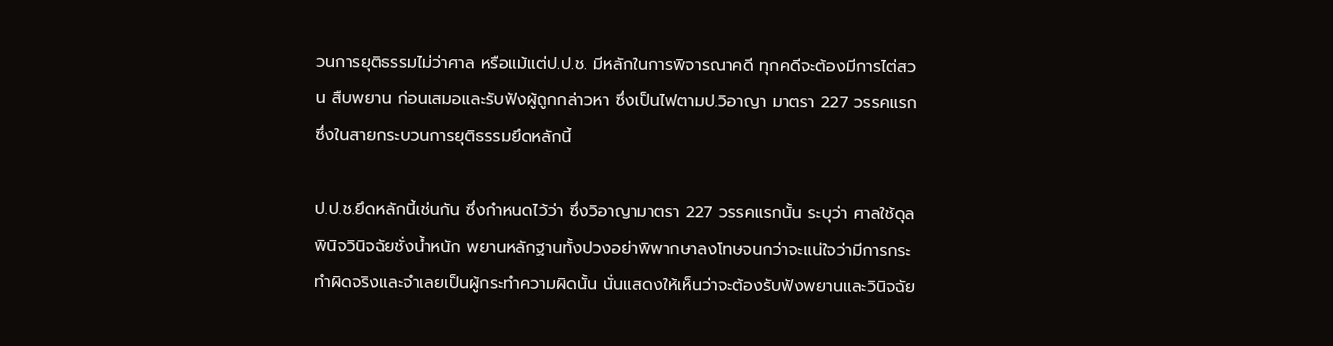วนการยุติธรรมไม่ว่าศาล หรือแม้แต่ป.ป.ช. มีหลักในการพิจารณาคดี ทุกคดีจะต้องมีการไต่สวน สืบพยาน ก่อนเสมอและรับฟังผู้ถูกกล่าวหา ซึ่งเป็นไฟตามป.วิอาญา มาตรา 227 วรรคแรก ซึ่งในสายกระบวนการยุติธรรมยึดหลักนี้

ป.ป.ช.ยึดหลักนี้เช่นกัน ซึ่งกำหนดไว้ว่า ซึ่งวิอาญามาตรา 227 วรรคแรกนั้น ระบุว่า ศาลใช้ดุลพินิจวินิจฉัยชั่งน้ำหนัก พยานหลักฐานทั้งปวงอย่าพิพากษาลงโทษจนกว่าจะแน่ใจว่ามีการกระทำผิดจริงและจำเลยเป็นผู้กระทำความผิดนั้น นั่นแสดงให้เห็นว่าจะต้องรับฟังพยานและวินิจฉัย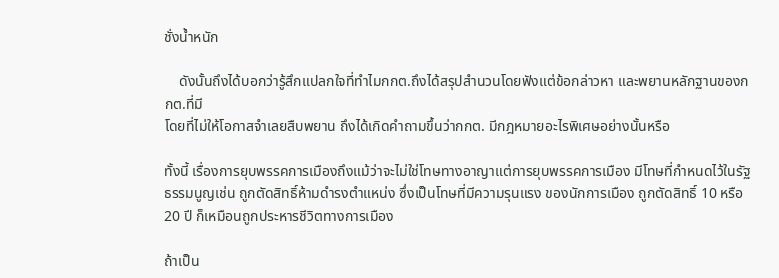ชั่งน้ำหนัก

    ดังนั้นถึงได้บอกว่ารู้สึกแปลกใจที่ทำไมกกต.ถึงได้สรุปสำนวนโดยฟังแต่ข้อกล่าวหา และพยานหลักฐานของกกต.ที่มี
โดยที่ไม่ให้โอกาสจำเลยสืบพยาน ถึงได้เกิดคำถามขึ้นว่ากกต. มีกฎหมายอะไรพิเศษอย่างนั้นหรือ

ทั้งนี้ เรื่องการยุบพรรคการเมืองถึงแม้ว่าจะไม่ใช่โทษทางอาญาแต่การยุบพรรคการเมือง มีโทษที่กำหนดไว้ในรัฐธรรมนูญเช่น ถูกตัดสิทธิ์ห้ามดำรงตำแหน่ง ซึ่งเป็นโทษที่มีความรุนแรง ของนักการเมือง ถูกตัดสิทธิ์ 10 หรือ 20 ปี ก็เหมือนถูกประหารชีวิตทางการเมือง

ถ้าเป็น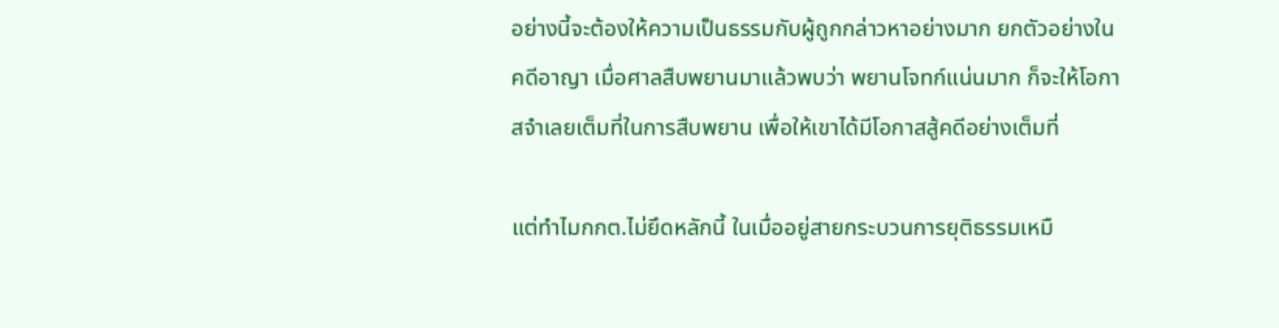อย่างนี้จะต้องให้ความเป็นธรรมกับผู้ถูกกล่าวหาอย่างมาก ยกตัวอย่างในคดีอาญา เมื่อศาลสืบพยานมาแล้วพบว่า พยานโจทก์แน่นมาก ก็จะให้โอกาสจำเลยเต็มที่ในการสืบพยาน เพื่อให้เขาได้มีโอกาสสู้คดีอย่างเต็มที่

แต่ทำไมกกต.ไม่ยึดหลักนี้ ในเมื่ออยู่สายกระบวนการยุติธรรมเหมื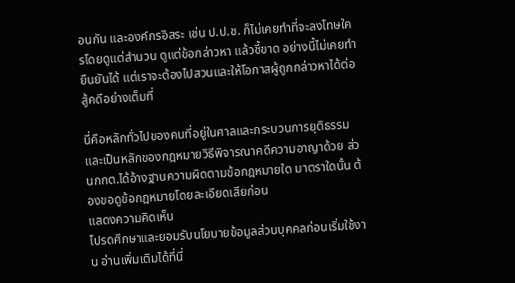อนกัน และองค์กรอิสระ เช่น ป.ป.ช. ก็ไม่เคยทำที่จะลงโทษใครโดยดูแต่สำนวน ดูแต่ข้อกล่าวหา แล้วชี้ขาด อย่างนี้ไม่เคยทำ ยืนยันได้ แต่เราจะต้องไปสวนและให้โอกาสผู้ถูกกล่าวหาได้ต่อสู้คดีอย่างเต็มที่

นี่คือหลักทั่วไปของคนที่อยู่ในศาลและกระบวนการยุติธรรมและเป็นหลักของกฎหมายวิธีพิจารณาคดีความอาญาด้วย ส่วนกกต.ได้อ้างฐานความผิดตามข้อกฎหมายใด มาตราใดนั้น ต้องขอดูข้อกฎหมายโดยละเอียดเสียก่อน
แสดงความคิดเห็น
โปรดศึกษาและยอมรับนโยบายข้อมูลส่วนบุคคลก่อนเริ่มใช้งาน อ่านเพิ่มเติมได้ที่นี่